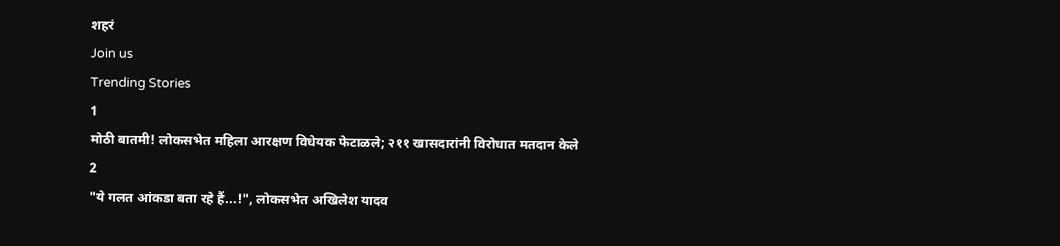शहरं
Join us
Trending Stories
1
मोठी बातमी! लोकसभेत महिला आरक्षण विधेयक फेटाळले; २११ खासदारांनी विरोधात मतदान केले
2
"ये गलत आंकडा बता रहे हैं...!", लोकसभेत अखिलेश यादव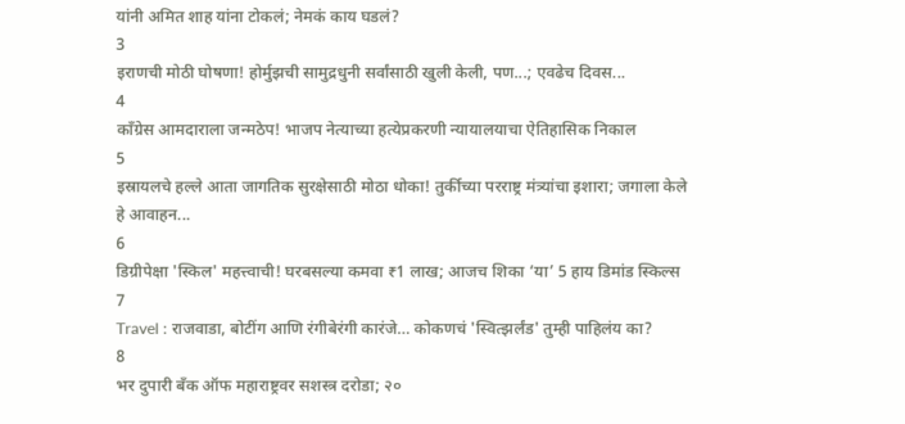यांनी अमित शाह यांना टोकलं; नेमकं काय घडलं?
3
इराणची मोठी घोषणा! होर्मुझची सामुद्रधुनी सर्वांसाठी खुली केली, पण...; एवढेच दिवस...
4
काँग्रेस आमदाराला जन्मठेप! भाजप नेत्याच्या हत्येप्रकरणी न्यायालयाचा ऐतिहासिक निकाल
5
इस्रायलचे हल्ले आता जागतिक सुरक्षेसाठी मोठा धोका! तुर्कीच्या परराष्ट्र मंत्र्यांचा इशारा; जगाला केले हे आवाहन...
6
डिग्रीपेक्षा 'स्किल' महत्त्वाची! घरबसल्या कमवा ₹1 लाख; आजच शिका ‘या’ 5 हाय डिमांड स्किल्स
7
Travel : राजवाडा, बोटींग आणि रंगीबेरंगी कारंजे… कोकणचं 'स्वित्झर्लंड' तुम्ही पाहिलंय का?
8
भर दुपारी बँक ऑफ महाराष्ट्रवर सशस्त्र दरोडा; २०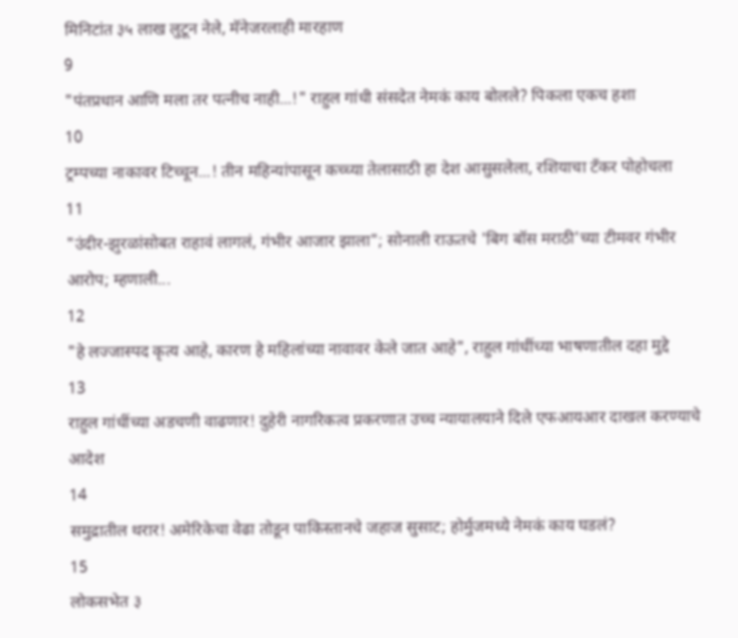मिनिटांत ३५ लाख लुटून नेले, मॅनेजरलाही मारहाण
9
"पंतप्रधान आणि मला तर पत्नीच नाही...!" राहुल गांधी संसदेत नेमकं काय बोलले? पिकला एकच हशा
10
ट्रम्पच्या नाकावर टिच्चून...! तीन महिन्यांपासून कच्च्या तेलासाठी हा देश आसुसलेला, रशियाचा टँकर पोहोचला
11
"उंदीर-झुरळांसोबत राहावं लागलं, गंभीर आजार झाला"; सोनाली राऊतचे 'बिग बॉस मराठी'च्या टीमवर गंभीर आरोप; म्हणाली...
12
"हे लज्जास्पद कृत्य आहे, कारण हे महिलांच्या नावावर केले जात आहे", राहुल गांधींच्या भाषणातील दहा मुद्दे
13
राहुल गांधींच्या अडचणी वाढणार! दुहेरी नागरिकत्व प्रकरणात उच्च न्यायालयाने दिले एफआयआर दाखल करण्याचे आदेश
14
समुद्रातील थरार! अमेरिकेचा वेढा तोडून पाकिस्तानचे जहाज सुसाट; होर्मुजमध्ये नेमकं काय घडलं?
15
लोकसभेत ३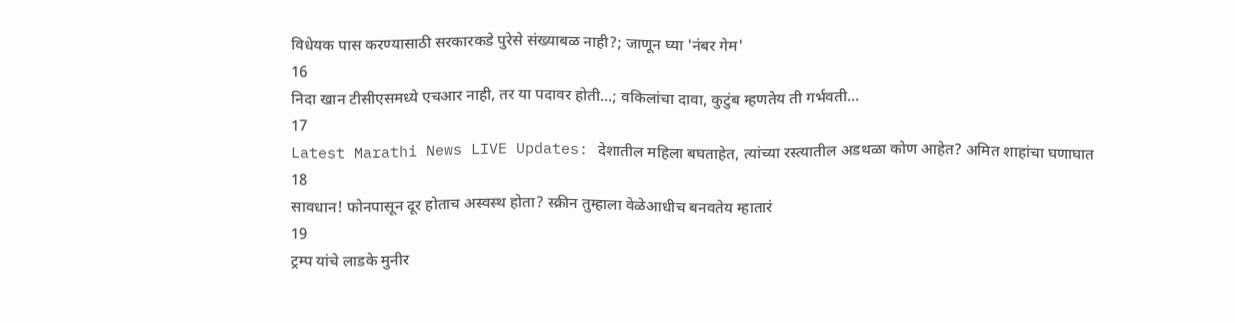विधेयक पास करण्यासाठी सरकारकडे पुरेसे संख्याबळ नाही?; जाणून घ्या 'नंबर गेम'
16
निदा खान टीसीएसमध्ये एचआर नाही, तर या पदावर होती...; वकिलांचा दावा, कुटुंब म्हणतेय ती गर्भवती...
17
Latest Marathi News LIVE Updates: देशातील महिला बघताहेत, त्यांच्या रस्त्यातील अडथळा कोण आहेत? अमित शाहांचा घणाघात
18
सावधान! फोनपासून दूर होताच अस्वस्थ होता? स्क्रीन तुम्हाला वेळेआधीच बनवतेय म्हातारं
19
ट्रम्प यांचे लाडके मुनीर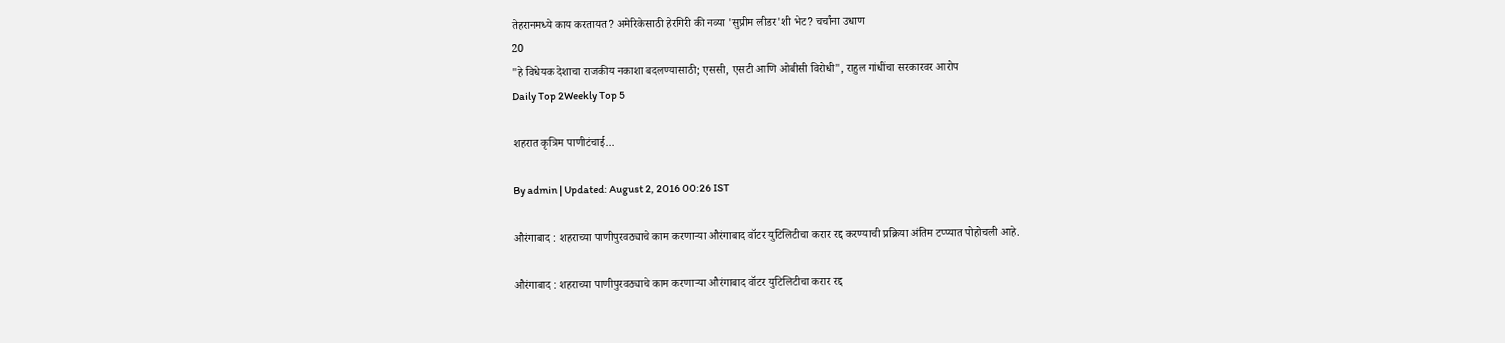तेहरानमध्ये काय करतायत? अमेरिकेसाठी हेरगिरी की नव्या 'सुप्रीम लीडर'शी भेट? चर्चांना उधाण
20
"हे विधेयक देशाचा राजकीय नकाशा बदलण्यासाठी; एससी, एसटी आणि ओबीसी विरोधी", राहुल गांधींचा सरकारवर आरोप
Daily Top 2Weekly Top 5

शहरात कृत्रिम पाणीटंचाई...

By admin | Updated: August 2, 2016 00:26 IST

औरंगाबाद : शहराच्या पाणीपुरवठ्याचे काम करणाऱ्या औरंगाबाद वॉटर युटिलिटीचा करार रद्द करण्याची प्रक्रिया अंतिम टप्प्यात पोहोचली आहे.

औरंगाबाद : शहराच्या पाणीपुरवठ्याचे काम करणाऱ्या औरंगाबाद वॉटर युटिलिटीचा करार रद्द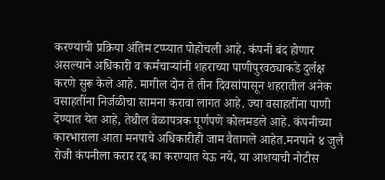करण्याची प्रक्रिया अंतिम टप्प्यात पोहोचली आहे. कंपनी बंद होणार असल्याने अधिकारी व कर्मचाऱ्यांनी शहराच्या पाणीपुरवठ्याकडे दुर्लक्ष करणे सुरू केले आहे. मागील दोन ते तीन दिवसांपासून शहरातील अनेक वसाहतींना निर्जळीचा सामना करावा लागत आहे. ज्या वसाहतींना पाणी देण्यात येत आहे, तेथील वेळापत्रक पूर्णपणे कोलमडले आहे. कंपनीच्या कारभाराला आता मनपाचे अधिकारीही जाम वैतागले आहेत.मनपाने ४ जुलै रोजी कंपनीला करार रद्द का करण्यात येऊ नये, या आशयाची नोटीस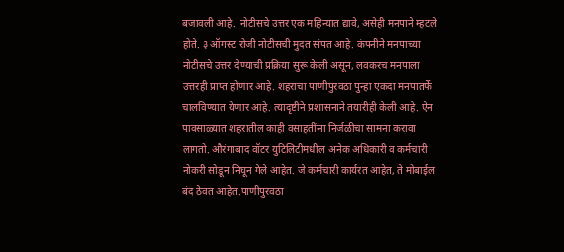बजावली आहे. नोटीसचे उत्तर एक महिन्यात द्यावे, असेही मनपाने म्हटले होते. ३ ऑगस्ट रोजी नोटीसची मुदत संपत आहे. कंपनीने मनपाच्या नोटीसचे उत्तर देण्याची प्रक्रिया सुरू केली असून, लवकरच मनपाला उत्तरही प्राप्त होणार आहे. शहराचा पाणीपुरवठा पुन्हा एकदा मनपातर्फे चालविण्यात येणार आहे. त्यादृष्टीने प्रशासनाने तयारीही केली आहे. ऐन पावसाळ्यात शहरातील काही वसाहतींना निर्जळीचा सामना करावा लागतो. औरंगाबाद वॉटर युटिलिटीमधील अनेक अधिकारी व कर्मचारी नोकरी सोडून निघून गेले आहेत. जे कर्मचारी कार्यरत आहेत, ते मोबाईल बंद ठेवत आहेत.पाणीपुरवठा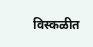विस्कळीत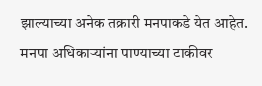झाल्याच्या अनेक तक्रारी मनपाकडे येत आहेत. मनपा अधिकाऱ्यांना पाण्याच्या टाकीवर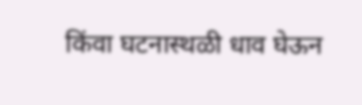किंवा घटनास्थळी धाव घेऊन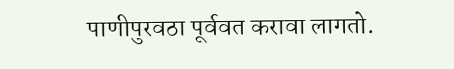पाणीपुरवठा पूर्ववत करावा लागतो.